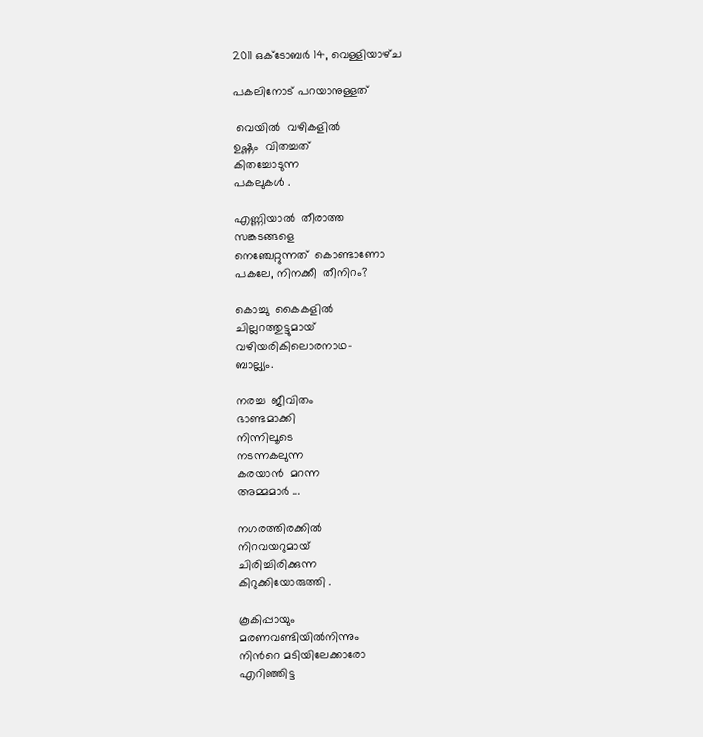2011 ഒക്‌ടോബർ 14, വെള്ളിയാഴ്‌ച

പകലിനോട് പറയാനുള്ളത്

 വെയില്‍  വഴികളില്‍
ഉഷ്ണം  വിതച്ചത്
കിതച്ചോടുന്ന
പകലുകള്‍ .

എണ്ണിയാല്‍  തീരാത്ത
സങ്കടങ്ങളെ
നെഞ്ചേറ്റുന്നത്  കൊണ്ടാണോ
പകലേ, നിനക്കീ  തീനിറം?

കൊച്ചു  കൈകളില്‍
ചില്ലറത്തുട്ടുമായ്
വഴിയരികിലൊരനാഥ-
ബാല്ല്യം.

നരച്ച  ജീവിതം
ഭാണ്ടമാക്കി
നിന്നിലൂടെ
നടന്നകലുന്ന
കരയാന്‍  മറന്ന
അമ്മമാര്‍ ...

നഗരത്തിരക്കില്‍
നിറവയറുമായ്
ചിരിച്ചിരിക്കുന്ന
കിറുക്കിയോരുത്തി .

കൂകിപ്പായും
മരണവണ്ടിയില്‍നിന്നും
നിന്‍റെ മടിയിലേക്കാരോ
എറിഞ്ഞിട്ട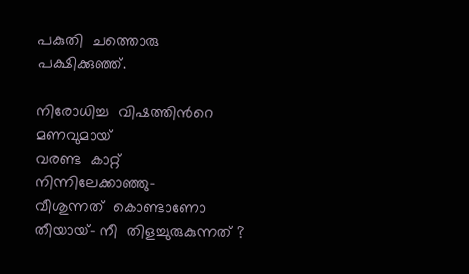പകുതി  ചത്തൊരു
പക്ഷിക്കുഞ്ഞ്.

നിരോധിച്ച  വിഷത്തിന്‍റെ
മണവുമായ്
വരണ്ട  കാറ്റ്
നിന്നിലേക്കാഞ്ഞു-
വീശുന്നത്  കൊണ്ടാണോ
തീയായ്- നീ  തിളച്ചുരുകുന്നത് ?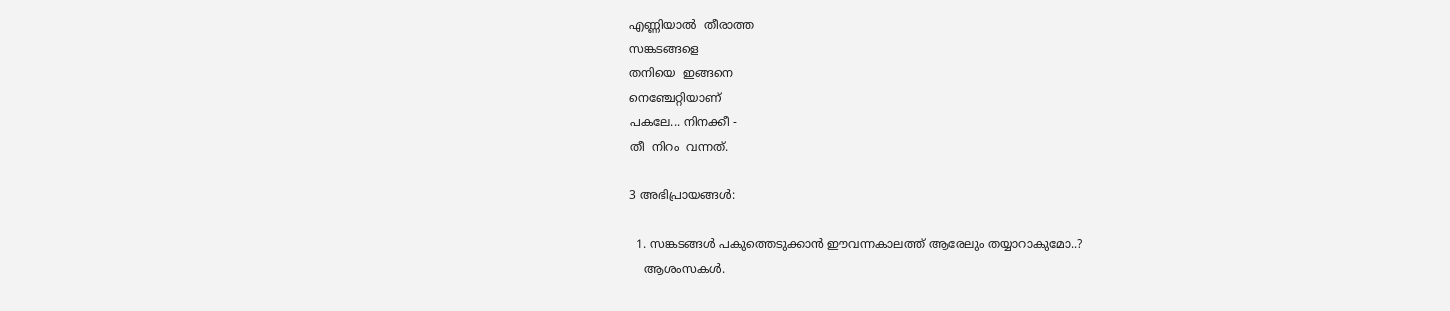എണ്ണിയാല്‍  തീരാത്ത
സങ്കടങ്ങളെ
തനിയെ  ഇങ്ങനെ
നെഞ്ചേറ്റിയാണ്
പകലേ... നിനക്കീ -
തീ  നിറം  വന്നത്.

3 അഭിപ്രായങ്ങൾ:

  1. സങ്കടങ്ങള്‍ പകുത്തെടുക്കാന്‍ ഈവന്നകാലത്ത് ആരേലും തയ്യാറാകുമോ..?
    ആശംസകള്‍.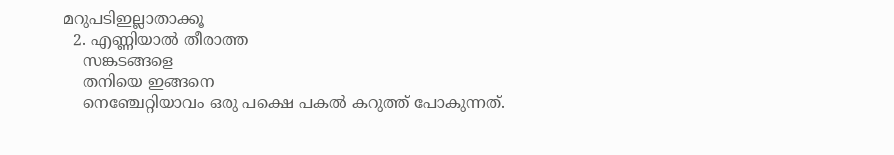മറുപടിഇല്ലാതാക്കൂ
  2. എണ്ണിയാല്‍ തീരാത്ത
    സങ്കടങ്ങളെ
    തനിയെ ഇങ്ങനെ
    നെഞ്ചേറ്റിയാവം ഒരു പക്ഷെ പകല്‍ കറുത്ത് പോകുന്നത്.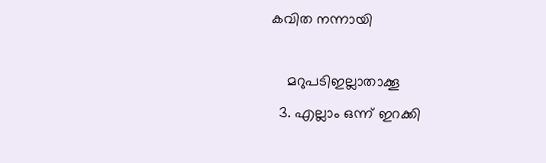കവിത നന്നായി

    മറുപടിഇല്ലാതാക്കൂ
  3. എല്ലാം ഒന്ന് ഇറക്കി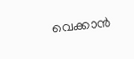വെക്കാന്‍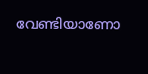വേണ്ടിയാണോ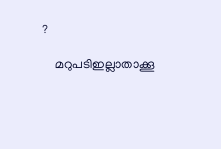?

    മറുപടിഇല്ലാതാക്കൂ